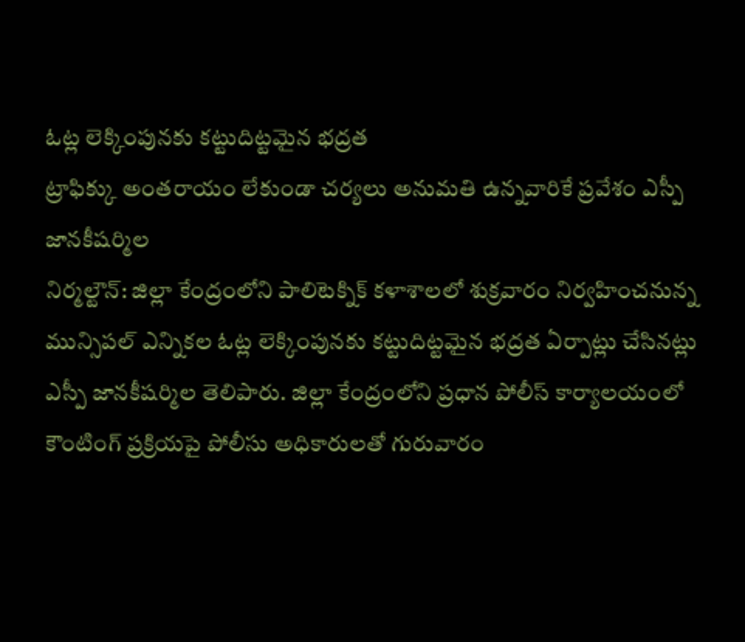ఓట్ల లెక్కింపునకు కట్టుదిట్టమైన భద్రత
ట్రాఫిక్కు అంతరాయం లేకుండా చర్యలు అనుమతి ఉన్నవారికే ప్రవేశం ఎస్పీ జానకీషర్మిల
నిర్మల్టౌన్: జిల్లా కేంద్రంలోని పాలిటెక్నిక్ కళాశాలలో శుక్రవారం నిర్వహించనున్న మున్సిపల్ ఎన్నికల ఓట్ల లెక్కింపునకు కట్టుదిట్టమైన భద్రత ఏర్పాట్లు చేసినట్లు ఎస్పీ జానకీషర్మిల తెలిపారు. జిల్లా కేంద్రంలోని ప్రధాన పోలీస్ కార్యాలయంలో కౌంటింగ్ ప్రక్రియపై పోలీసు అధికారులతో గురువారం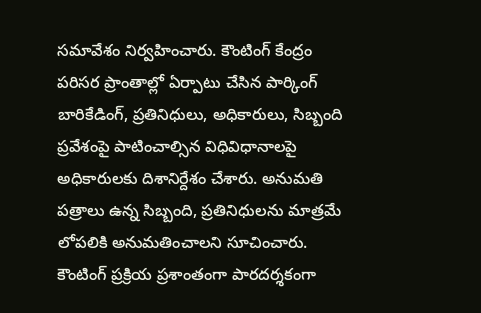సమావేశం నిర్వహించారు. కౌంటింగ్ కేంద్రం పరిసర ప్రాంతాల్లో ఏర్పాటు చేసిన పార్కింగ్ బారికేడింగ్, ప్రతినిధులు, అధికారులు, సిబ్బంది ప్రవేశంపై పాటించాల్సిన విధివిధానాలపై అధికారులకు దిశానిర్దేశం చేశారు. అనుమతి పత్రాలు ఉన్న సిబ్బంది, ప్రతినిధులను మాత్రమే లోపలికి అనుమతించాలని సూచించారు. కౌంటింగ్ ప్రక్రియ ప్రశాంతంగా పారదర్శకంగా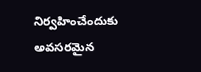నిర్వహించేందుకు అవసరమైన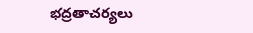భద్రతాచర్యలు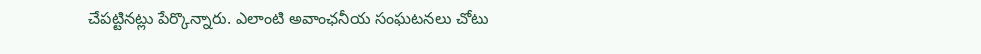చేపట్టినట్లు పేర్కొన్నారు. ఎలాంటి అవాంఛనీయ సంఘటనలు చోటు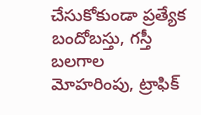చేసుకోకుండా ప్రత్యేక బందోబస్తు, గస్తీ బలగాల మోహరింపు, ట్రాఫిక్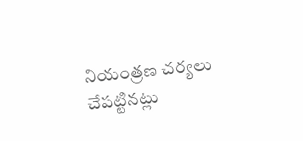నియంత్రణ చర్యలు చేపట్టినట్లు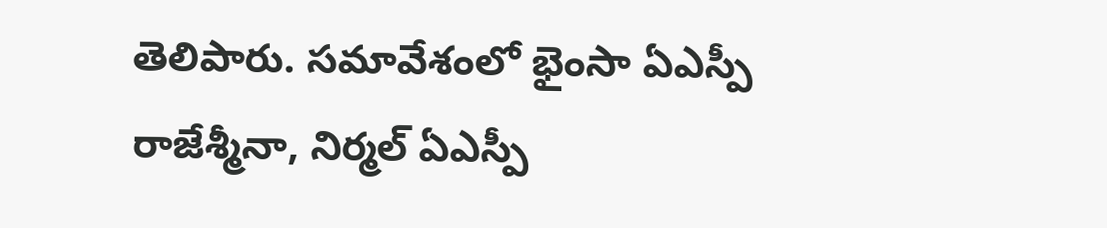తెలిపారు. సమావేశంలో భైంసా ఏఎస్పీ రాజేశ్మీనా, నిర్మల్ ఏఎస్పీ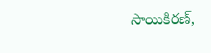సాయికిరణ్,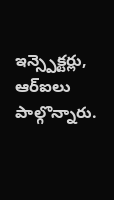ఇన్స్పెక్టర్లు, ఆర్ఐలు పాల్గొన్నారు.